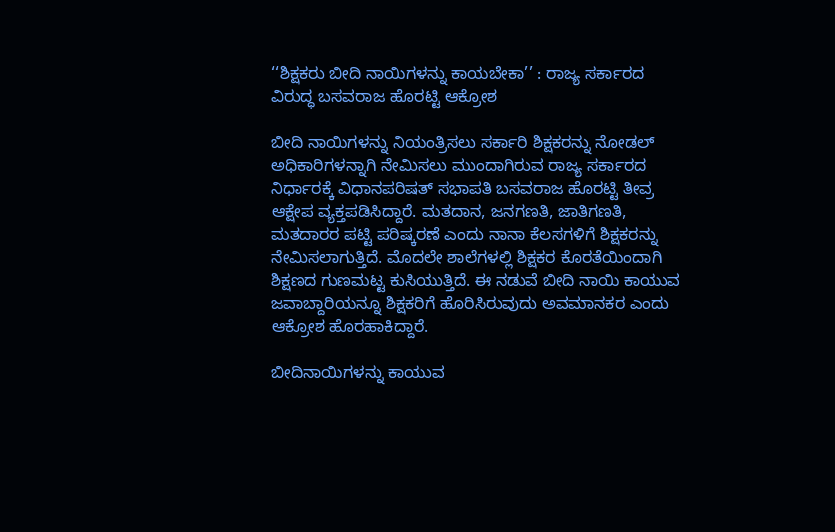‘‘ಶಿಕ್ಷಕರು ಬೀದಿ ನಾಯಿಗಳನ್ನು ಕಾಯಬೇಕಾ’’ : ರಾಜ್ಯ ಸರ್ಕಾರದ ವಿರುದ್ಧ ಬಸವರಾಜ ಹೊರಟ್ಟಿ ಆಕ್ರೋಶ

ಬೀದಿ ನಾಯಿಗಳನ್ನು ನಿಯಂತ್ರಿಸಲು ಸರ್ಕಾರಿ ಶಿಕ್ಷಕರನ್ನು ನೋಡಲ್ ಅಧಿಕಾರಿಗಳನ್ನಾಗಿ ನೇಮಿಸಲು ಮುಂದಾಗಿರುವ ರಾಜ್ಯ ಸರ್ಕಾರದ ನಿರ್ಧಾರಕ್ಕೆ ವಿಧಾನಪರಿಷತ್ ಸಭಾಪತಿ ಬಸವರಾಜ ಹೊರಟ್ಟಿ ತೀವ್ರ ಆಕ್ಷೇಪ ವ್ಯಕ್ತಪಡಿಸಿದ್ದಾರೆ. ಮತದಾನ, ಜನಗಣತಿ, ಜಾತಿಗಣತಿ, ಮತದಾರರ ಪಟ್ಟಿ ಪರಿಷ್ಕರಣೆ ಎಂದು ನಾನಾ ಕೆಲಸಗಳಿಗೆ ಶಿಕ್ಷಕರನ್ನು ನೇಮಿಸಲಾಗುತ್ತಿದೆ. ಮೊದಲೇ ಶಾಲೆಗಳಲ್ಲಿ ಶಿಕ್ಷಕರ ಕೊರತೆಯಿಂದಾಗಿ ಶಿಕ್ಷಣದ ಗುಣಮಟ್ಟ ಕುಸಿಯುತ್ತಿದೆ. ಈ ನಡುವೆ ಬೀದಿ ನಾಯಿ ಕಾಯುವ ಜವಾಬ್ದಾರಿಯನ್ನೂ ಶಿಕ್ಷಕರಿಗೆ ಹೊರಿಸಿರುವುದು ಅವಮಾನಕರ ಎಂದು ಆಕ್ರೋಶ ಹೊರಹಾಕಿದ್ದಾರೆ.

ಬೀದಿನಾಯಿಗಳನ್ನು ಕಾಯುವ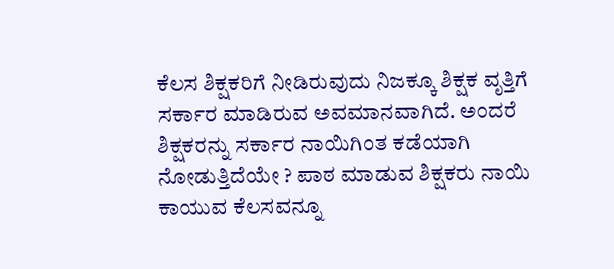ಕೆಲಸ ಶಿಕ್ಷಕರಿಗೆ ನೀಡಿರುವುದು ನಿಜಕ್ಕೂ ಶಿಕ್ಷಕ ವೃತ್ತಿಗೆ ಸರ್ಕಾರ ಮಾಡಿರುವ ಅವಮಾನವಾಗಿದೆ. ಅಂದರೆ ಶಿಕ್ಷಕರನ್ನು ಸರ್ಕಾರ ನಾಯಿಗಿಂತ ಕಡೆಯಾಗಿ ನೋಡುತ್ತಿದೆಯೇ ? ಪಾಠ ಮಾಡುವ ಶಿಕ್ಷಕರು ನಾಯಿ ಕಾಯುವ ಕೆಲಸವನ್ನೂ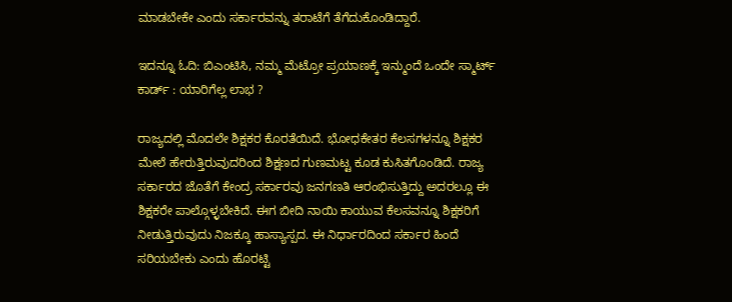ಮಾಡಬೇಕೇ ಎಂದು ಸರ್ಕಾರವನ್ನು ತರಾಟೆಗೆ ತೆಗೆದುಕೊಂಡಿದ್ದಾರೆ.

ಇದನ್ನೂ ಓದಿ: ಬಿಎಂಟಿಸಿ, ನಮ್ಮ ಮೆಟ್ರೋ ಪ್ರಯಾಣಕ್ಕೆ ಇನ್ಮುಂದೆ ಒಂದೇ ಸ್ಮಾರ್ಟ್ ಕಾರ್ಡ್ : ಯಾರಿಗೆಲ್ಲ ಲಾಭ ?

ರಾಜ್ಯದಲ್ಲಿ ಮೊದಲೇ ಶಿಕ್ಷಕರ ಕೊರತೆಯಿದೆ. ಭೋಧಕೇತರ ಕೆಲಸಗಳನ್ನೂ ಶಿಕ್ಷಕರ ಮೇಲೆ ಹೇರುತ್ತಿರುವುದರಿಂದ ಶಿಕ್ಷಣದ ಗುಣಮಟ್ಟ ಕೂಡ ಕುಸಿತಗೊಂಡಿದೆ. ರಾಜ್ಯ ಸರ್ಕಾರದ ಜೊತೆಗೆ ಕೇಂದ್ರ ಸರ್ಕಾರವು ಜನಗಣತಿ ಆರಂಭಿಸುತ್ತಿದ್ದು ಅದರಲ್ಲೂ ಈ ಶಿಕ್ಷಕರೇ ಪಾಲ್ಗೊಳ್ಳಬೇಕಿದೆ. ಈಗ ಬೀದಿ ನಾಯಿ ಕಾಯುವ ಕೆಲಸವನ್ನೂ ಶಿಕ್ಷಕರಿಗೆ ನೀಡುತ್ತಿರುವುದು ನಿಜಕ್ಕೂ ಹಾಸ್ಯಾಸ್ಪದ. ಈ ನಿರ್ಧಾರದಿಂದ ಸರ್ಕಾರ ಹಿಂದೆ ಸರಿಯಬೇಕು ಎಂದು ಹೊರಟ್ಟಿ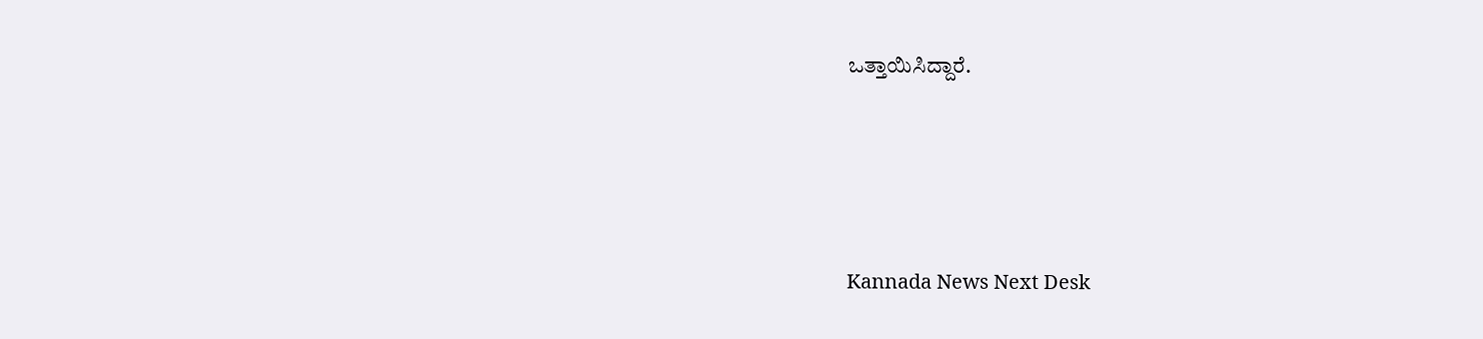ಒತ್ತಾಯಿಸಿದ್ದಾರೆ.





Kannada News Next Desk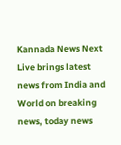Kannada News Next Live brings latest news from India and World on breaking news, today news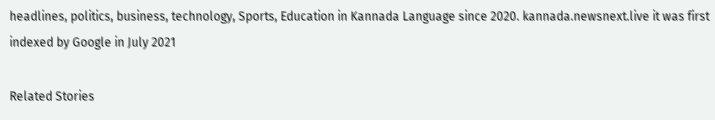headlines, politics, business, technology, Sports, Education in Kannada Language since 2020. kannada.newsnext.live it was first indexed by Google in July 2021

Related Stories